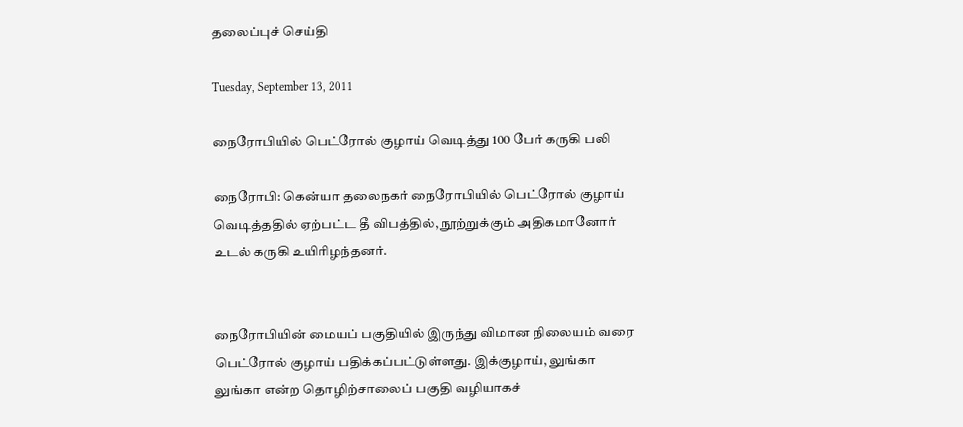தலைப்புச் செய்தி

Tuesday, September 13, 2011

நைரோபியில் பெட்ரோல் குழாய் வெடித்து 100 பேர் கருகி பலி

நைரோபி: கென்யா தலைநகர் நைரோபியில் பெட்ரோல் குழாய் வெடித்ததில் ஏற்பட்ட தீ விபத்தில், நூற்றுக்கும் அதிகமானோர் உடல் கருகி உயிரிழந்தனர்.


நைரோபியின் மையப் பகுதியில் இருந்து விமான நிலையம் வரை பெட்ரோல் குழாய் பதிக்கப்பட்டுள்ளது. இக்குழாய், லுங்கா லுங்கா என்ற தொழிற்சாலைப் பகுதி வழியாகச்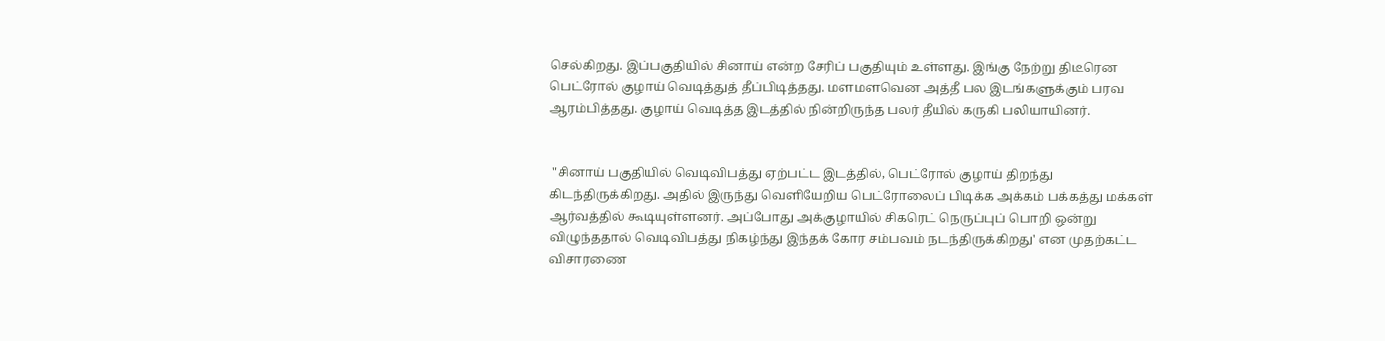செல்கிறது. இப்பகுதியில் சினாய் என்ற சேரிப் பகுதியும் உள்ளது. இங்கு நேற்று திடீரென பெட்ரோல் குழாய் வெடித்துத் தீப்பிடித்தது. மளமளவென அத்தீ பல இடங்களுக்கும் பரவ ஆரம்பித்தது. குழாய் வெடித்த இடத்தில் நின்றிருந்த பலர் தீயில் கருகி பலியாயினர்.


 "சினாய் பகுதியில் வெடிவிபத்து ஏற்பட்ட இடத்தில், பெட்ரோல் குழாய் திறந்து கிடந்திருக்கிறது. அதில் இருந்து வெளியேறிய பெட்ரோலைப் பிடிக்க அக்கம் பக்கத்து மக்கள் ஆர்வத்தில் கூடியுள்ளனர். அப்போது அக்குழாயில் சிகரெட் நெருப்புப் பொறி ஒன்று விழுந்ததால் வெடிவிபத்து நிகழ்ந்து இந்தக் கோர சம்பவம் நடந்திருக்கிறது' என முதற்கட்ட விசாரணை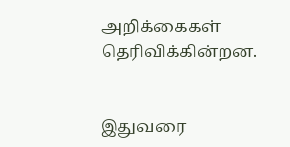அறிக்கைகள் தெரிவிக்கின்றன.


இதுவரை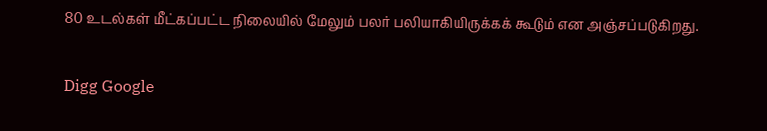80 உடல்கள் மீட்கப்பட்ட நிலையில் மேலும் பலர் பலியாகியிருக்கக் கூடும் என அஞ்சப்படுகிறது.

Digg Google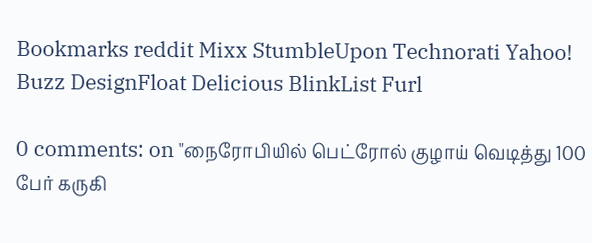Bookmarks reddit Mixx StumbleUpon Technorati Yahoo! Buzz DesignFloat Delicious BlinkList Furl

0 comments: on "நைரோபியில் பெட்ரோல் குழாய் வெடித்து 100 பேர் கருகி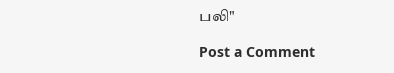பலி"

Post a Comment